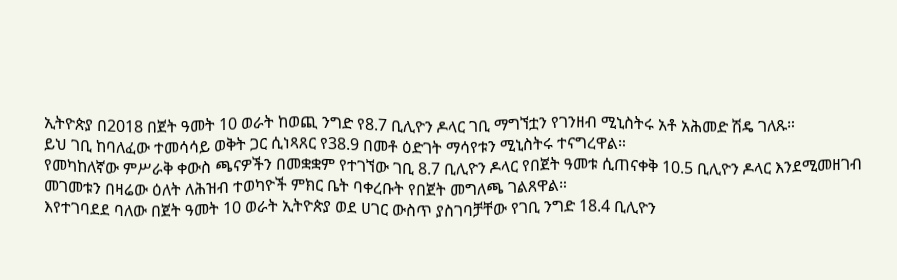ኢትዮጵያ በ2018 በጀት ዓመት 10 ወራት ከወጪ ንግድ የ8.7 ቢሊዮን ዶላር ገቢ ማግኘቷን የገንዘብ ሚኒስትሩ አቶ አሕመድ ሽዴ ገለጹ።
ይህ ገቢ ከባለፈው ተመሳሳይ ወቅት ጋር ሲነጻጸር የ38.9 በመቶ ዕድገት ማሳየቱን ሚኒስትሩ ተናግረዋል።
የመካከለኛው ምሥራቅ ቀውስ ጫናዎችን በመቋቋም የተገኘው ገቢ 8.7 ቢሊዮን ዶላር የበጀት ዓመቱ ሲጠናቀቅ 10.5 ቢሊዮን ዶላር እንደሚመዘገብ መገመቱን በዛሬው ዕለት ለሕዝብ ተወካዮች ምክር ቤት ባቀረቡት የበጀት መግለጫ ገልጸዋል።
እየተገባደደ ባለው በጀት ዓመት 10 ወራት ኢትዮጵያ ወደ ሀገር ውስጥ ያስገባቻቸው የገቢ ንግድ 18.4 ቢሊዮን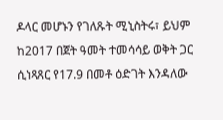ዶላር መሆኑን የገለጹት ሚኒስትሩ፣ ይህም ከ2017 በጀት ዓመት ተመሳሳይ ወቅት ጋር ሲነጻጸር የ17.9 በመቶ ዕድገት እንዳለው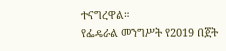ተናግረዋል።
የፌዴራል መንግሥት የ2019 በጀት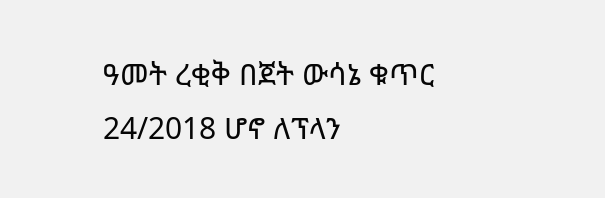ዓመት ረቂቅ በጀት ውሳኔ ቁጥር 24/2018 ሆኖ ለፕላን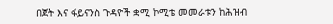በጀት እና ፋይናንስ ጉዳዮች ቋሚ ኮሚቴ መመራቱን ከሕዝብ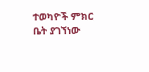ተወካዮች ምክር ቤት ያገኘነው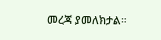መረጃ ያመለክታል።